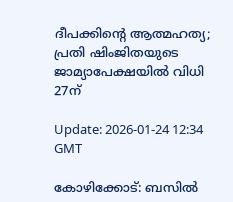ദീപക്കിന്റെ ആത്മഹത്യ; പ്രതി ഷിംജിതയുടെ ജാമ്യാപേക്ഷയില്‍ വിധി 27ന്

Update: 2026-01-24 12:34 GMT

കോഴിക്കോട്: ബസില്‍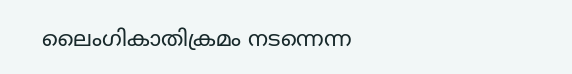ലൈംഗികാതിക്രമം നടന്നെന്ന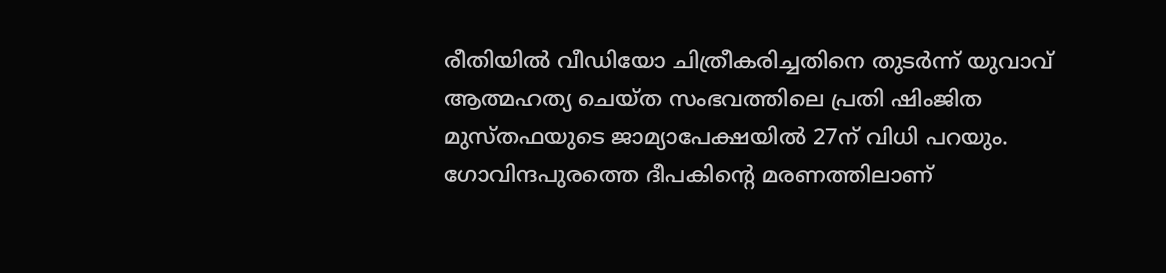രീതിയില്‍ വീഡിയോ ചിത്രീകരിച്ചതിനെ തുടര്‍ന്ന് യുവാവ് ആത്മഹത്യ ചെയ്ത സംഭവത്തിലെ പ്രതി ഷിംജിത മുസ്തഫയുടെ ജാമ്യാപേക്ഷയില്‍ 27ന് വിധി പറയും. ഗോവിന്ദപുരത്തെ ദീപകിന്റെ മരണത്തിലാണ്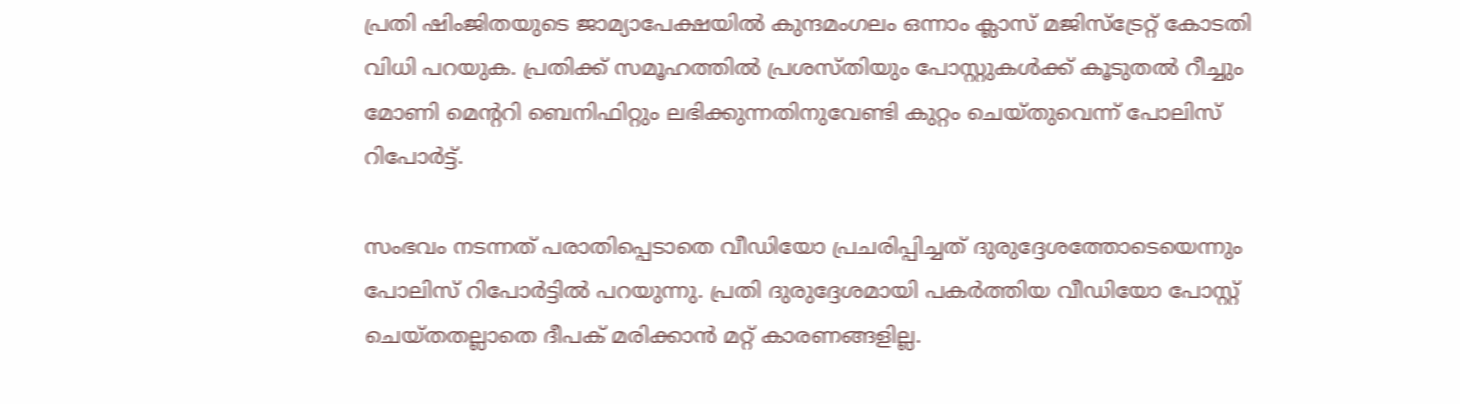പ്രതി ഷിംജിതയുടെ ജാമ്യാപേക്ഷയില്‍ കുന്ദമംഗലം ഒന്നാം ക്ലാസ് മജിസ്‌ട്രേറ്റ് കോടതി വിധി പറയുക. പ്രതിക്ക് സമൂഹത്തില്‍ പ്രശസ്തിയും പോസ്റ്റുകള്‍ക്ക് കൂടുതല്‍ റീച്ചും മോണി മെന്ററി ബെനിഫിറ്റും ലഭിക്കുന്നതിനുവേണ്ടി കുറ്റം ചെയ്തുവെന്ന് പോലിസ് റിപോര്‍ട്ട്.

സംഭവം നടന്നത് പരാതിപ്പെടാതെ വീഡിയോ പ്രചരിപ്പിച്ചത് ദുരുദ്ദേശത്തോടെയെന്നും പോലിസ് റിപോര്‍ട്ടില്‍ പറയുന്നു. പ്രതി ദുരുദ്ദേശമായി പകര്‍ത്തിയ വീഡിയോ പോസ്റ്റ് ചെയ്തതല്ലാതെ ദീപക് മരിക്കാന്‍ മറ്റ് കാരണങ്ങളില്ല.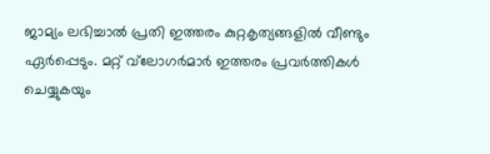ജാമ്യം ലഭിച്ചാല്‍ പ്രതി ഇത്തരം കുറ്റകൃത്യങ്ങളില്‍ വീണ്ടും ഏര്‍പ്പെടും. മറ്റ് വ്‌ലോഗര്‍മാര്‍ ഇത്തരം പ്രവര്‍ത്തികള്‍ ചെയ്യുകയും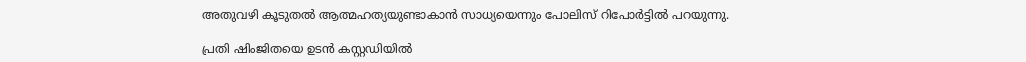അതുവഴി കൂടുതല്‍ ആത്മഹത്യയുണ്ടാകാന്‍ സാധ്യയെന്നും പോലിസ് റിപോര്‍ട്ടില്‍ പറയുന്നു.

പ്രതി ഷിംജിതയെ ഉടന്‍ കസ്റ്റഡിയില്‍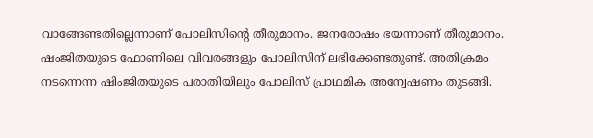വാങ്ങേണ്ടതില്ലെന്നാണ് പോലിസിന്റെ തീരുമാനം. ജനരോഷം ഭയന്നാണ് തീരുമാനം. ഷംജിതയുടെ ഫോണിലെ വിവരങ്ങളും പോലിസിന് ലഭിക്കേണ്ടതുണ്ട്. അതിക്രമം നടന്നെന്ന ഷിംജിതയുടെ പരാതിയിലും പോലിസ് പ്രാഥമിക അന്വേഷണം തുടങ്ങി.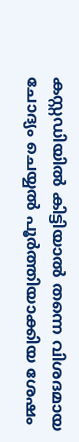കസ്റ്റഡിയില്‍ കിട്ടിയാല്‍ തന്നെ വിശദമായ ചോദ്യം ചെയ്യല്‍ പൂര്‍ത്തിയാക്കിയ ശേഷം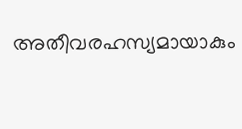അതീവരഹസ്യമായാകും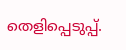തെളിപ്പെടുപ്പ്.